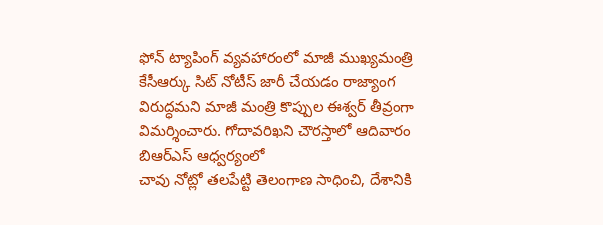ఫోన్ ట్యాపింగ్ వ్యవహారంలో మాజీ ముఖ్యమంత్రి కేసీఆర్కు సిట్ నోటీస్ జారీ చేయడం రాజ్యాంగ విరుద్ధమని మాజీ మంత్రి కొప్పుల ఈశ్వర్ తీవ్రంగా విమర్శించారు. గోదావరిఖని చౌరస్తాలో ఆదివారం బిఆర్ఎస్ ఆధ్వర్యంలో
చావు నోట్లో తలపేట్టి తెలంగాణ సాధించి, దేశానికి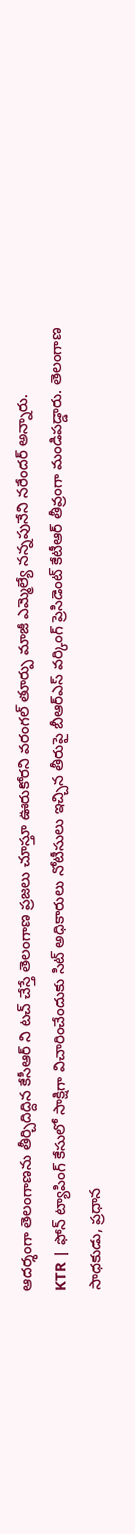ఆదర్శంగా తెలంగాణను తీర్చిదిద్దిన కేసీఆర్ ని టచ్ చేస్తే తెలంగాణ ప్రజలు చూస్తూ ఊరుకోరని వరంగల్ తూర్పు మాజీ ఎమ్మెల్యే నన్నపునేని నరేందర్ అన్నారు.
KTR | ఫోన్ ట్యాపింగ్ కేసులో సాక్షిగా విచారించేందుకు సిట్ అధికారులు నోటీసులు ఇచ్చిన తీరుపై బీఆర్ఎస్ వర్కింగ్ ప్రెసిడెంట్ కేటీఆర్ తీవ్రంగా మండిపడ్డారు. తెలంగాణ సాధకుడు, ప్రధాన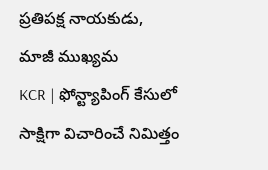ప్రతిపక్ష నాయకుడు, మాజీ ముఖ్యమ
KCR | ఫోన్ట్యాపింగ్ కేసులో సాక్షిగా విచారించే నిమిత్తం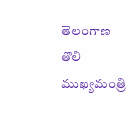తెలంగాణ తొలి ముఖ్యమంత్రి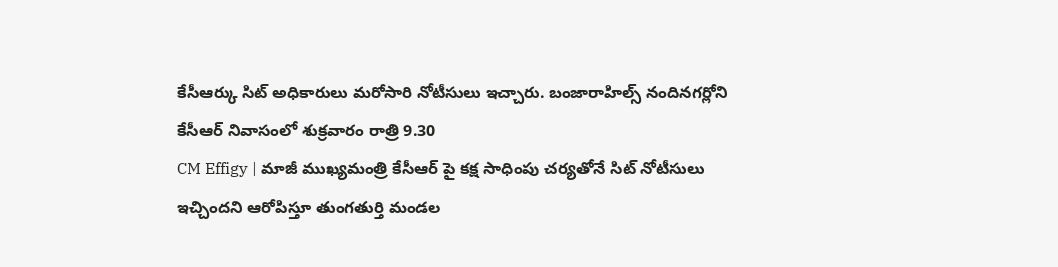కేసీఆర్కు సిట్ అధికారులు మరోసారి నోటీసులు ఇచ్చారు. బంజారాహిల్స్ నందినగర్లోని కేసీఆర్ నివాసంలో శుక్రవారం రాత్రి 9.30
CM Effigy | మాజీ ముఖ్యమంత్రి కేసీఆర్ పై కక్ష సాధింపు చర్యతోనే సిట్ నోటీసులు ఇచ్చిందని ఆరోపిస్తూ తుంగతుర్తి మండల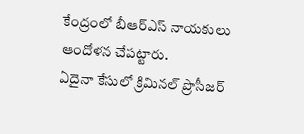కేంద్రంలో బీఆర్ఎస్ నాయకులు ఆందోళన చేపట్టారు.
ఏదైనా కేసులో క్రిమినల్ ప్రొసీజర్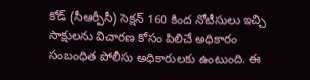కోడ్ (సీఆర్పీసీ) సెక్షన్ 160 కింద నోటీసులు ఇచ్చి సాక్షులను విచారణ కోసం పిలిచే అధికారం సంబంధిత పోలీసు అధికారులకు ఉంటుంది. ఈ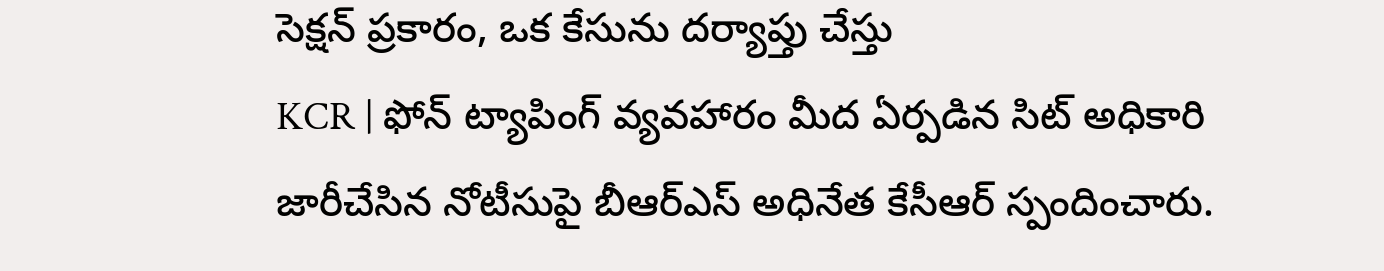సెక్షన్ ప్రకారం, ఒక కేసును దర్యాప్తు చేస్తు
KCR | ఫోన్ ట్యాపింగ్ వ్యవహారం మీద ఏర్పడిన సిట్ అధికారి జారీచేసిన నోటీసుపై బీఆర్ఎస్ అధినేత కేసీఆర్ స్పందించారు.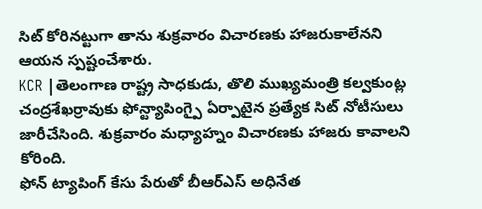సిట్ కోరినట్టుగా తాను శుక్రవారం విచారణకు హాజరుకాలేనని ఆయన స్పష్టంచేశారు.
KCR |తెలంగాణ రాష్ట్ర సాధకుడు, తొలి ముఖ్యమంత్రి కల్వకుంట్ల చంద్రశేఖర్రావుకు ఫోన్ట్యాపింగ్పై ఏర్పాటైన ప్రత్యేక సిట్ నోటీసులు జారీచేసింది. శుక్రవారం మధ్యాహ్నం విచారణకు హాజరు కావాలని కోరింది.
ఫోన్ ట్యాపింగ్ కేసు పేరుతో బీఆర్ఎస్ అధినేత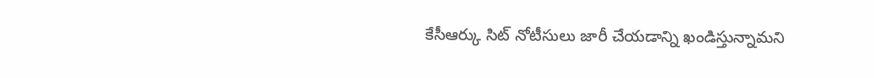కేసీఆర్కు సిట్ నోటీసులు జారీ చేయడాన్ని ఖండిస్తున్నామని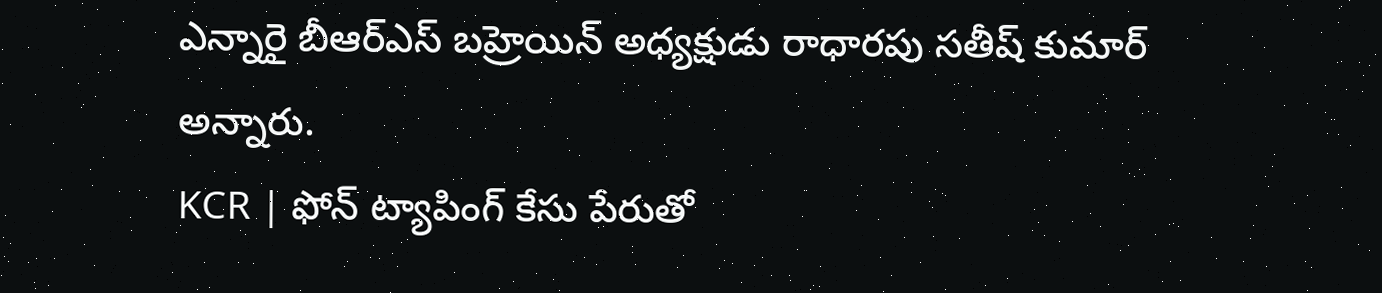ఎన్నారై బీఆర్ఎస్ బహ్రెయిన్ అధ్యక్షుడు రాధారపు సతీష్ కుమార్ అన్నారు.
KCR | ఫోన్ ట్యాపింగ్ కేసు పేరుతో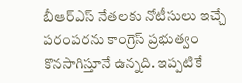బీఆర్ఎస్ నేతలకు నోటీసులు ఇచ్చే పరంపరను కాంగ్రెస్ ప్రభుత్వం కొనసాగిస్తూనే ఉన్నది. ఇప్పటికే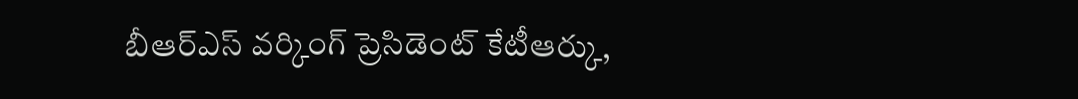బీఆర్ఎస్ వర్కింగ్ ప్రెసిడెంట్ కేటీఆర్కు,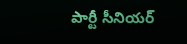పార్టీ సీనియర్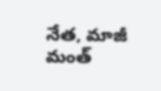నేత, మాజీ మంత్